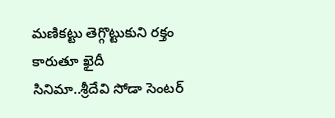మణికట్టు తెగ్గొట్టుకుని రక్తం కారుతూ ఖైదీ సినిమా..శ్రీదేవి సోడా సెంటర్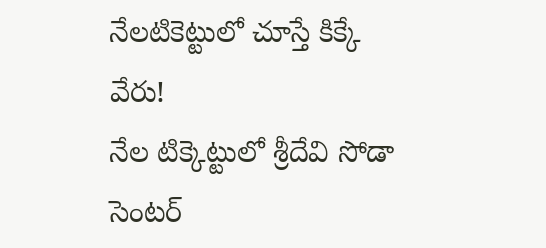నేలటికెట్టులో చూస్తే కిక్కే వేరు!
నేల టిక్కెట్టులో శ్రీదేవి సోడా సెంటర్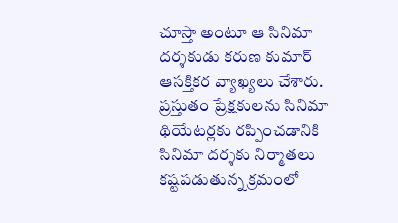చూస్తా అంటూ ఆ సినిమా దర్శకుడు కరుణ కుమార్ ఆసక్తికర వ్యాఖ్యలు చేశారు. ప్రస్తుతం ప్రేక్షకులను సినిమా థియేటర్లకు రప్పించడానికి సినిమా దర్శకు నిర్మాతలు కష్టపడుతున్న క్రమంలో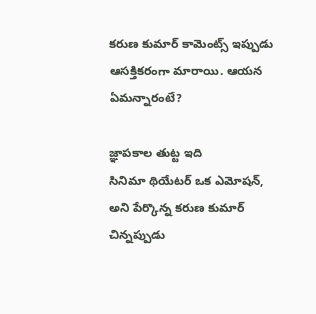కరుణ కుమార్ కామెంట్స్ ఇప్పుడు ఆసక్తికరంగా మారాయి. ఆయన ఏమన్నారంటే?

జ్ఞాపకాల తుట్ట ఇది
సినిమా థియేటర్ ఒక ఎమోషన్, అని పేర్కొన్న కరుణ కుమార్ చిన్నప్పుడు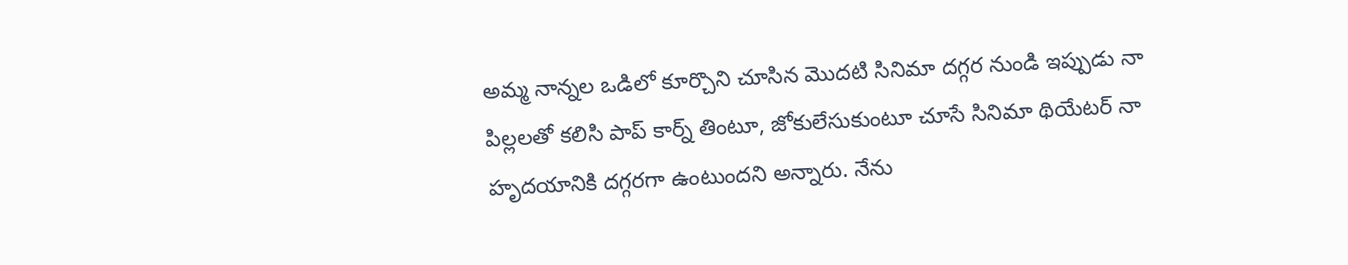అమ్మ నాన్నల ఒడిలో కూర్చొని చూసిన మొదటి సినిమా దగ్గర నుండి ఇప్పుడు నా పిల్లలతో కలిసి పాప్ కార్న్ తింటూ, జోకులేసుకుంటూ చూసే సినిమా థియేటర్ నా హృదయానికి దగ్గరగా ఉంటుందని అన్నారు. నేను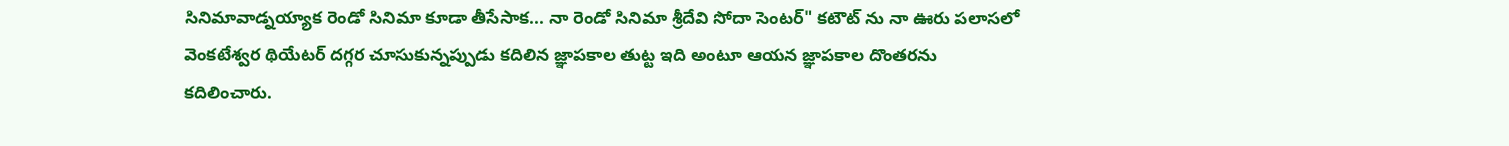సినిమావాడ్నయ్యాక రెండో సినిమా కూడా తీసేసాక... నా రెండో సినిమా శ్రీదేవి సోదా సెంటర్" కటౌట్ ను నా ఊరు పలాసలో వెంకటేశ్వర థియేటర్ దగ్గర చూసుకున్నప్పుడు కదిలిన జ్ఞాపకాల తుట్ట ఇది అంటూ ఆయన జ్ఞాపకాల దొంతరను కదిలించారు.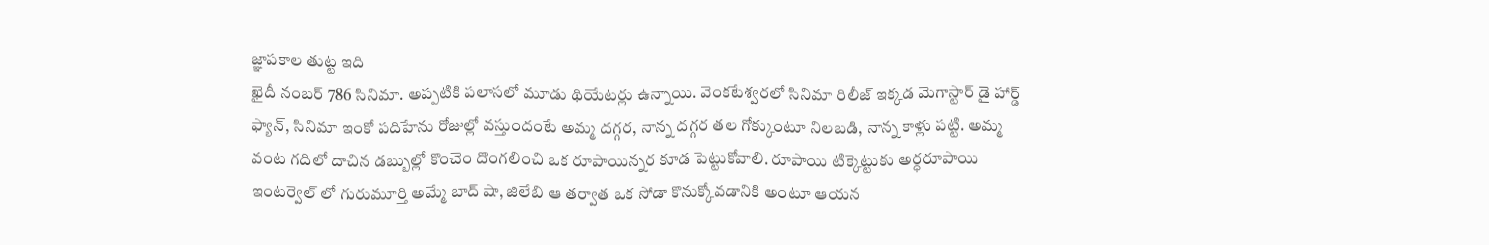జ్ఞాపకాల తుట్ట ఇది
ఖైదీ నంబర్ 786 సినిమా. అప్పటికి పలాసలో మూడు థియేటర్లు ఉన్నాయి. వెంకటేశ్వరలో సినిమా రిలీజ్ ఇక్కడ మెగాస్టార్ డై హార్డ్ ఫ్యాన్, సినిమా ఇంకో పదిహేను రోజుల్లో వస్తుందంటే అమ్మ దగ్గర, నాన్న దగ్గర తల గోక్కుంటూ నిలబడి, నాన్న కాళ్లు పట్టి. అమ్మ వంట గదిలో దాచిన డబ్బుల్లో కొంచెం దొంగలించి ఒక రూపాయిన్నర కూడ పెట్టుకోవాలి. రూపాయి టిక్కెట్టుకు అర్ధరూపాయి ఇంటర్వెల్ లో గురుమూర్తి అమ్మే బాద్ షా, జిలేబి ఆ తర్వాత ఒక సోడా కొనుక్కోవడానికి అంటూ ఆయన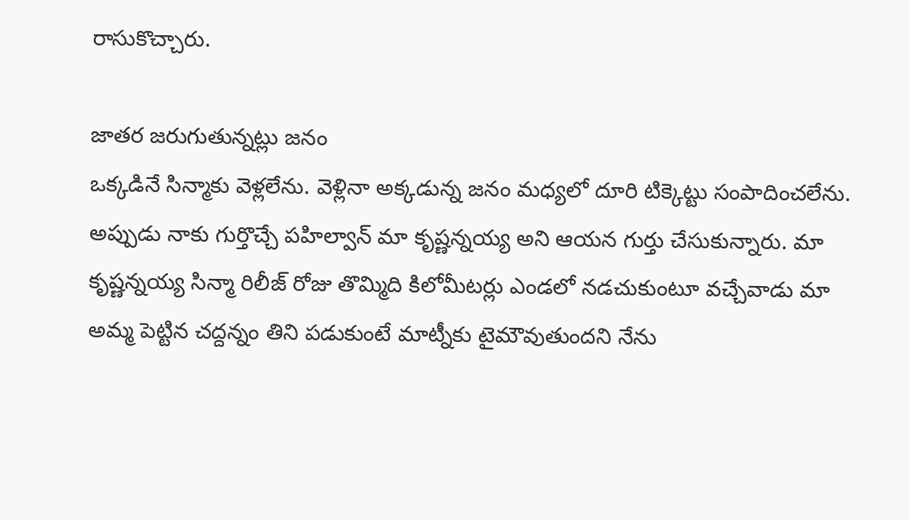రాసుకొచ్చారు.

జాతర జరుగుతున్నట్లు జనం
ఒక్కడినే సిన్మాకు వెళ్లలేను. వెళ్లినా అక్కడున్న జనం మధ్యలో దూరి టిక్కెట్టు సంపాదించలేను. అప్పుడు నాకు గుర్తొచ్చే పహిల్వాన్ మా కృష్ణన్నయ్య అని ఆయన గుర్తు చేసుకున్నారు. మా కృష్ణన్నయ్య సిన్మా రిలీజ్ రోజు తొమ్మిది కిలోమీటర్లు ఎండలో నడచుకుంటూ వచ్చేవాడు మా అమ్మ పెట్టిన చద్దన్నం తిని పడుకుంటే మాట్నీకు టైమౌవుతుందని నేను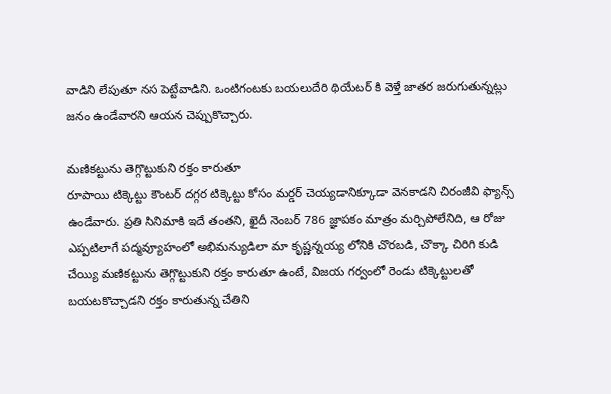వాడిని లేపుతూ నస పెట్టేవాడిని. ఒంటిగంటకు బయలుదేరి థియేటర్ కి వెళ్తే జాతర జరుగుతున్నట్లు జనం ఉండేవారని ఆయన చెప్పుకొచ్చారు.

మణికట్టును తెగ్గొట్టుకుని రక్తం కారుతూ
రూపాయి టిక్కెట్టు కౌంటర్ దగ్గర టిక్కెట్టు కోసం మర్డర్ చెయ్యడానిక్కూడా వెనకాడని చిరంజీవి ఫ్యాన్స్ ఉండేవారు. ప్రతి సినిమాకి ఇదే తంతని, ఖైదీ నెంబర్ 786 జ్ఞాపకం మాత్రం మర్చిపోలేనిది, ఆ రోజు ఎప్పటిలాగే పద్మవ్యూహంలో అభిమన్యుడిలా మా కృష్ణన్నయ్య లోనికి చొరబడి, చొక్కా చిరిగి కుడి చేయ్యి మణికట్టును తెగ్గొట్టుకుని రక్తం కారుతూ ఉంటే, విజయ గర్వంలో రెండు టిక్కెట్టులతో బయటకొచ్చాడని రక్తం కారుతున్న చేతిని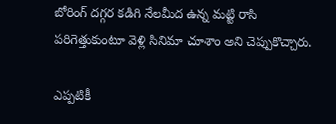బోరింగ్ దగ్గర కడిగి నేలమీద ఉన్న మట్టి రాసి పరిగెత్తుకుంటూ వెళ్లి సినిమా చూశాం అని చెప్పుకొచ్చారు.

ఎప్పటికీ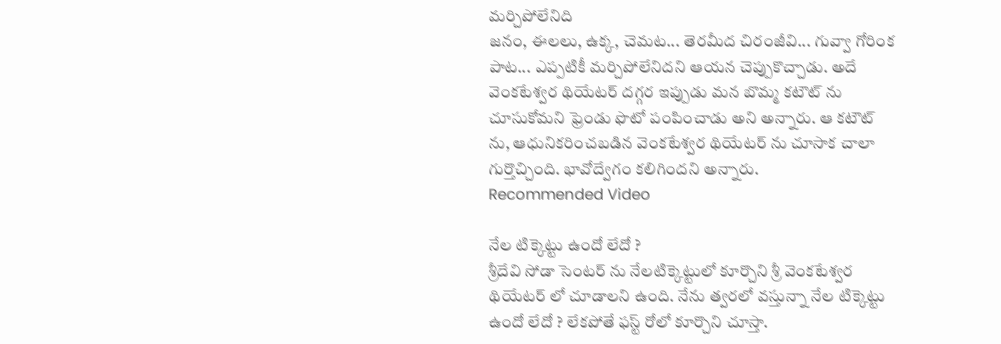మర్చిపోలేనిది
జనం, ఈలలు, ఉక్క, చెమట... తెరమీద చిరంజీవి... గువ్వా గోరింక పాట... ఎప్పటికీ మర్చిపోలేనిదని ఆయన చెప్పుకొచ్చాడు. అదే వెంకటేశ్వర థియేటర్ దగ్గర ఇప్పుడు మన బొమ్మ కటౌట్ ను చూసుకోమని ఫ్రెండు ఫొటో పంపించాడు అని అన్నారు. ఆ కటౌట్ ను, ఆధునికరించబడిన వెంకటేశ్వర థియేటర్ ను చూసాక చాలా గుర్తొచ్చింది. భావోద్వేగం కలిగిందని అన్నారు.
Recommended Video

నేల టిక్కెట్టు ఉందో లేదో ?
శ్రీదేవి సోడా సెంటర్ ను నేలటిక్కెట్టులో కూర్చొని శ్రీ వెంకటేశ్వర థియేటర్ లో చూడాలని ఉంది. నేను త్వరలో వస్తున్నా నేల టిక్కెట్టు ఉందో లేదో ? లేకపోతే ఫస్ట్ రోలో కూర్చొని చూస్తా.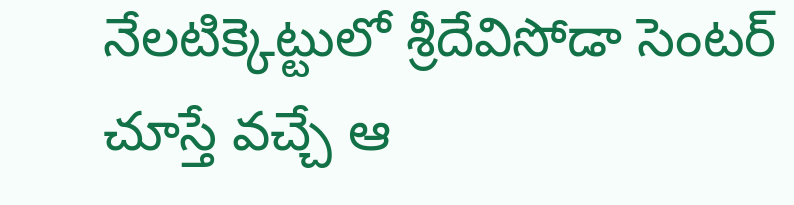నేలటిక్కెట్టులో శ్రీదేవిసోడా సెంటర్ చూస్తే వచ్చే ఆ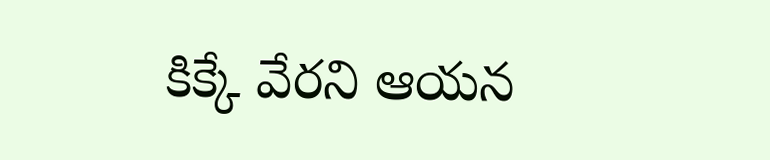కిక్కే వేరని ఆయన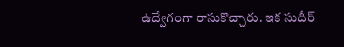ఉద్వేగంగా రాసుకొచ్చారు. ఇక సుదీర్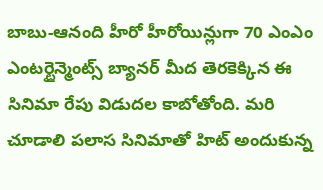బాబు-ఆనంది హీరో హీరోయిన్లుగా 70 ఎంఎం ఎంటర్టైన్మెంట్స్ బ్యానర్ మీద తెరకెక్కిన ఈ సినిమా రేపు విడుదల కాబోతోంది. మరి చూడాలి పలాస సినిమాతో హిట్ అందుకున్న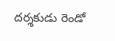దర్శకుడు రెండో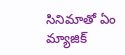సినిమాతో ఏం మ్యాజిక్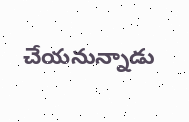చేయనున్నాడు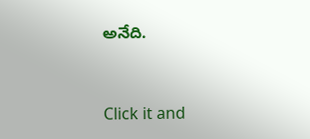అనేది.


Click it and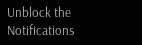Unblock the Notifications